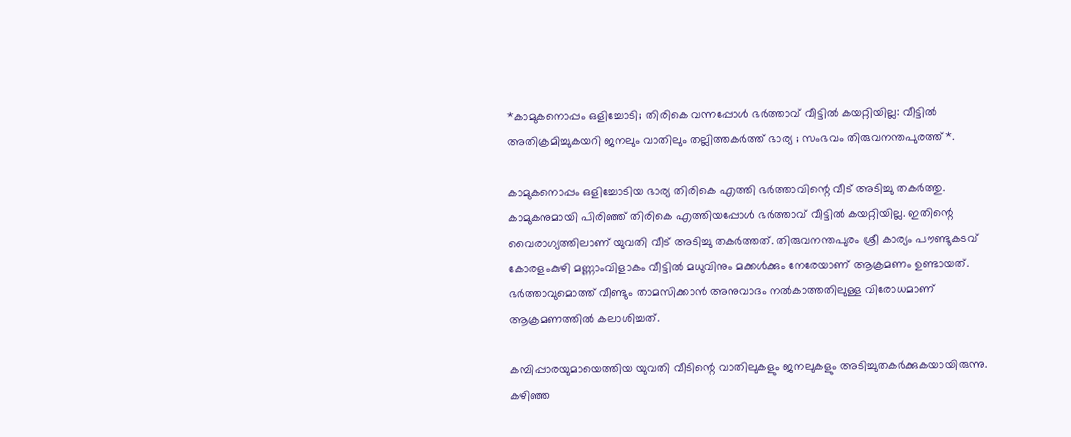*കാമുകനൊപ്പം ഒളിച്ചോടി; തിരികെ വന്നപ്പോള്‍ ഭര്‍ത്താവ് വീട്ടില്‍ കയറ്റിയില്ല: വീട്ടില്‍ അതിക്രമിച്ചുകയറി ജനലും വാതിലും തല്ലിത്തകര്‍ത്ത് ഭാര്യ ; സംഭവം തിരുവനന്തപുരത്ത്*.

കാമുകനൊപ്പം ഒളിച്ചോടിയ ഭാര്യ തിരികെ എത്തി ഭര്‍ത്താവിന്റെ വീട് അടിച്ചു തകര്‍ത്തു. കാമുകനുമായി പിരിഞ്ഞ് തിരികെ എത്തിയപ്പോള്‍ ഭര്‍ത്താവ് വീട്ടില്‍ കയറ്റിയില്ല. ഇതിന്റെ വൈരാഗ്യത്തിലാണ് യുവതി വീട് അടിച്ചു തകര്‍ത്തത്. തിരുവനന്തപുരം ശ്രീ കാര്യം പൗണ്ടുകടവ് കോരളംകുഴി മണ്ണാംവിളാകം വീട്ടില്‍ മധുവിനും മക്കള്‍ക്കും നേരേയാണ് ആക്രമണം ഉണ്ടായത്. ഭര്‍ത്താവുമൊത്ത് വീണ്ടും താമസിക്കാന്‍ അനുവാദം നല്‍കാത്തതിലുള്ള വിരോധമാണ് ആക്രമണത്തില്‍ കലാശിച്ചത്.

കമ്പിപ്പാരയുമായെത്തിയ യുവതി വീടിന്റെ വാതിലുകളും ജനലുകളും അടിച്ചുതകര്‍ക്കുകയായിരുന്നു. കഴിഞ്ഞ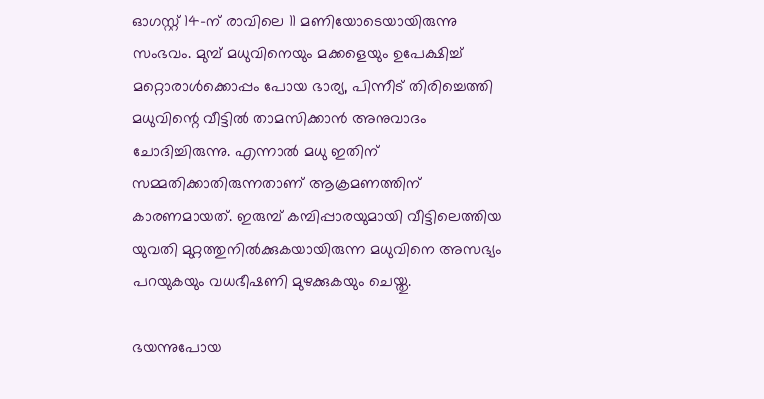ഓഗസ്റ്റ് 14-ന് രാവിലെ 11 മണിയോടെയായിരുന്നു സംഭവം. മുമ്പ് മധുവിനെയും മക്കളെയും ഉപേക്ഷിച്ച് മറ്റൊരാള്‍ക്കൊപ്പം പോയ ഭാര്യ, പിന്നീട് തിരിച്ചെത്തി മധുവിന്റെ വീട്ടില്‍ താമസിക്കാന്‍ അനുവാദം ചോദിച്ചിരുന്നു. എന്നാല്‍ മധു ഇതിന് സമ്മതിക്കാതിരുന്നതാണ് ആക്രമണത്തിന് കാരണമായത്. ഇരുമ്പ് കമ്പിപ്പാരയുമായി വീട്ടിലെത്തിയ യുവതി മുറ്റത്തുനില്‍ക്കുകയായിരുന്ന മധുവിനെ അസഭ്യം പറയുകയും വധഭീഷണി മുഴക്കുകയും ചെയ്തു.

ഭയന്നുപോയ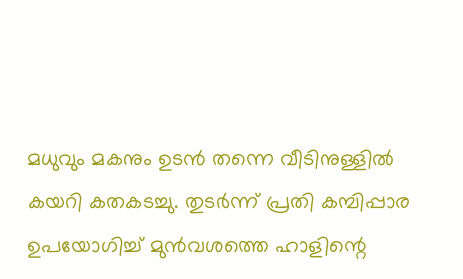മധുവും മകനും ഉടന്‍ തന്നെ വീടിനുള്ളില്‍ കയറി കതകടച്ചു. തുടര്‍ന്ന് പ്രതി കമ്പിപ്പാര ഉപയോഗിച്ച് മുന്‍വശത്തെ ഹാളിന്റെ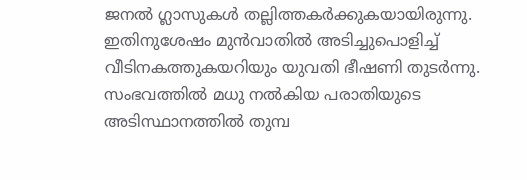ജനല്‍ ഗ്ലാസുകള്‍ തല്ലിത്തകര്‍ക്കുകയായിരുന്നു. ഇതിനുശേഷം മുന്‍വാതില്‍ അടിച്ചുപൊളിച്ച് വീടിനകത്തുകയറിയും യുവതി ഭീഷണി തുടര്‍ന്നു. സംഭവത്തില്‍ മധു നല്‍കിയ പരാതിയുടെ അടിസ്ഥാനത്തില്‍ തുമ്പ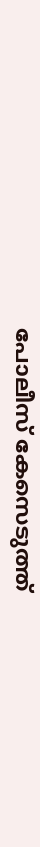പോലീസ് കേസെടുത്ത്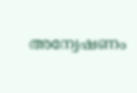അന്വേഷണം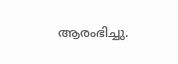ആരംഭിച്ചു.